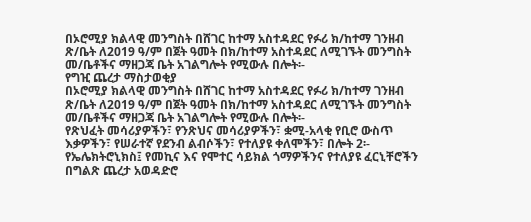በኦሮሚያ ክልላዊ መንግስት በሸገር ከተማ አስተዳደር የፉሪ ክ/ከተማ ገንዘብ ጽ/ቤት ለ2019 ዓ/ም በጀት ዓመት በክ/ከተማ አስተዳደር ለሚገኙት መንግስት መ/ቤቶችና ማዘጋጃ ቤት አገልግሎት የሚውሉ በሎት፡-
የግዢ ጨረታ ማስታወቂያ
በኦሮሚያ ክልላዊ መንግስት በሸገር ከተማ አስተዳደር የፉሪ ክ/ከተማ ገንዘብ ጽ/ቤት ለ2019 ዓ/ም በጀት ዓመት በክ/ከተማ አስተዳደር ለሚገኙት መንግስት መ/ቤቶችና ማዘጋጃ ቤት አገልግሎት የሚውሉ በሎት፡-
የጽህፈት መሳሪያዎችን፣ የንጽህና መሳሪያዎችን፣ ቋሚ-አላቂ የቢሮ ውስጥ እቃዎችን፣ የሠራተኛ የደንብ ልብሶችን፣ የተለያዩ ቀለሞችን፣ በሎት 2፡- የኤሌክትሮኒክስ፤ የመኪና እና የሞተር ሳይክል ጎማዎችንና የተለያዩ ፈርኒቸሮችን በግልጽ ጨረታ አወዳድሮ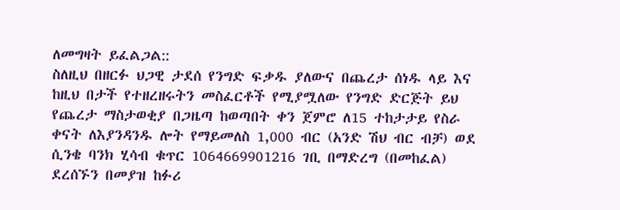ለመግዛት ይፈልጋል::
ስለዚህ በዘርፉ ህጋዊ ታደሰ የንግድ ፍቃዱ ያለውና በጨረታ ሰነዱ ላይ እና ከዚህ በታች የተዘረዘሩትን መስፈርቶች የሚያሟለው የንግድ ድርጅት ይህ የጨረታ ማስታወቂያ በጋዜጣ ከወጣበት ቀን ጀምሮ ለ15 ተከታታይ የስራ ቀናት ለእያንዳንዱ ሎት የማይመለስ 1,000 ብር (አንድ ሽህ ብር ብቻ) ወደ ሲንቄ ባንክ ሂሳብ ቁጥር 1064669901216 ገቢ በማድረግ (በመከፈል) ደረሰኙን በመያዝ ከፉሪ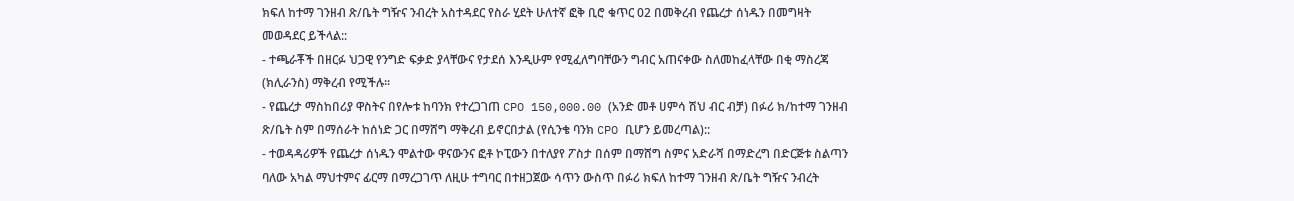ክፍለ ከተማ ገንዘብ ጽ/ቤት ግዥና ንብረት አስተዳደር የስራ ሂደት ሁለተኛ ፎቅ ቢሮ ቁጥር 02 በመቅረብ የጨረታ ሰነዱን በመግዛት መወዳደር ይችላል::
- ተጫራቾች በዘርፉ ህጋዊ የንግድ ፍቃድ ያላቸውና የታደሰ እንዲሁም የሚፈለግባቸውን ግብር አጠናቀው ስለመከፈላቸው በቂ ማስረጃ (ክሊራንስ) ማቅረብ የሚችሉ፡፡
- የጨረታ ማስከበሪያ ዋስትና በየሎቱ ከባንክ የተረጋገጠ CPO 150,000.00 (አንድ መቶ ሀምሳ ሽህ ብር ብቻ) በፉሪ ክ/ከተማ ገንዘብ ጽ/ቤት ስም በማሰራት ከሰነድ ጋር በማሸግ ማቅረብ ይኖርበታል (የሲንቄ ባንክ CPO ቢሆን ይመረጣል)::
- ተወዳዳሪዎች የጨረታ ሰነዱን ሞልተው ዋናውንና ፎቶ ኮፒውን በተለያየ ፖስታ በሰም በማሸግ ስምና አድራሻ በማድረግ በድርጅቱ ስልጣን ባለው አካል ማህተምና ፊርማ በማረጋገጥ ለዚሁ ተግባር በተዘጋጀው ሳጥን ውስጥ በፉሪ ክፍለ ከተማ ገንዘብ ጽ/ቤት ግዥና ንብረት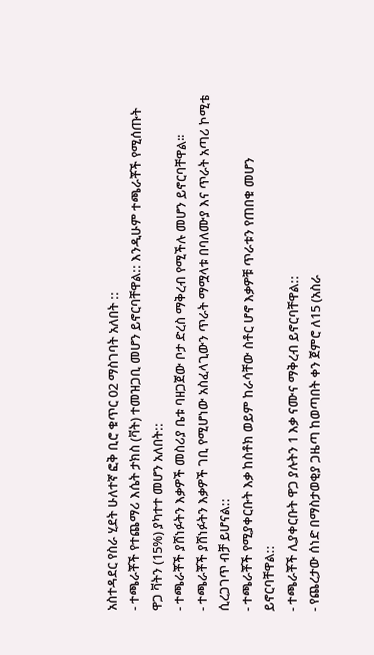አስተዳደር የስራ ሂደት ሁለተኛ ፎቅ ቢሮ ቁጥር 02 ማስገባት አለበት ::
- ተጫራቾች የተጨማሪ እሴት ታክስ (ቫት) ተመዝጋቢ መሆን ይኖርባቸዋል:: እንዲሁም ተጫራቾች የሚሰጡት ዋጋ ቫትን (15%) ያካተተ መሆን አለበት::
- ተጫራቾች ያሸነፉትን እቃዎች መስሪያ ቤቱ ባዘጋጀው ቦታ ድረስ ማቅረብ የሚችሉ መሆን ይኖርባቸዋል፡፡
- ተጫራቾች ያሸነፉትን እቃዎች ገቢ የሚሆነው አስፈላጊውን ጥራት ማሟላቱ በባለሙያ እና ጥራት አጣሪ ኮሚቴ ሲረጋገጥ ብቻ ይሆናል::
- ተጫራቾች የሚያቀርቡት እቃ ከስቶክ ወይም ከራሳቸው ስቶር ሆኖ እቃዎቹ ጥራቱን የጠበቁ መሆን ይኖርባቸዋል::
- ተጫራቾች ሊያቀርቡት ዋጋ ያሉትን 1 እቃ ናሙና ማቅረብ ይኖርባቸዋል::
- የጨረታው ሰነድ በማስታወቂያ ጋዜጣ ከወጣበት ቀን ጀምሮ ለ15 (አስራ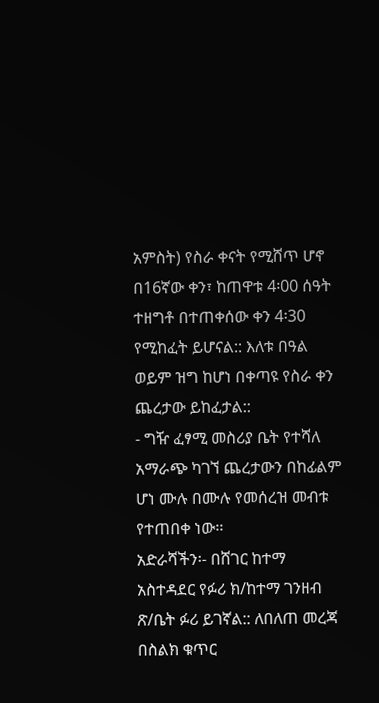አምስት) የስራ ቀናት የሚሸጥ ሆኖ በ16ኛው ቀን፣ ከጠዋቱ 4፡00 ሰዓት ተዘግቶ በተጠቀሰው ቀን 4፡30 የሚከፈት ይሆናል:: እለቱ በዓል ወይም ዝግ ከሆነ በቀጣዩ የስራ ቀን ጨረታው ይከፈታል::
- ግዥ ፈፃሚ መስሪያ ቤት የተሻለ አማራጭ ካገኘ ጨረታውን በከፊልም ሆነ ሙሉ በሙሉ የመሰረዝ መብቱ የተጠበቀ ነው፡፡
አድራሻችን፡- በሸገር ከተማ አስተዳደር የፉሪ ክ/ከተማ ገንዘብ ጽ/ቤት ፉሪ ይገኛል:: ለበለጠ መረጃ በስልክ ቁጥር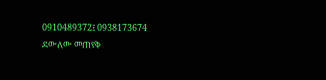0910489372፤ 0938173674 ደውለው መጠየቅ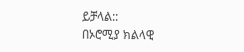ይቻላል::
በኦሮሚያ ክልላዊ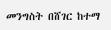መንግስት በሸገር ከተማ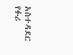አስተዳደር የፉሪ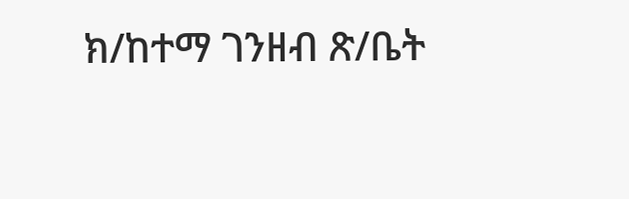ክ/ከተማ ገንዘብ ጽ/ቤት